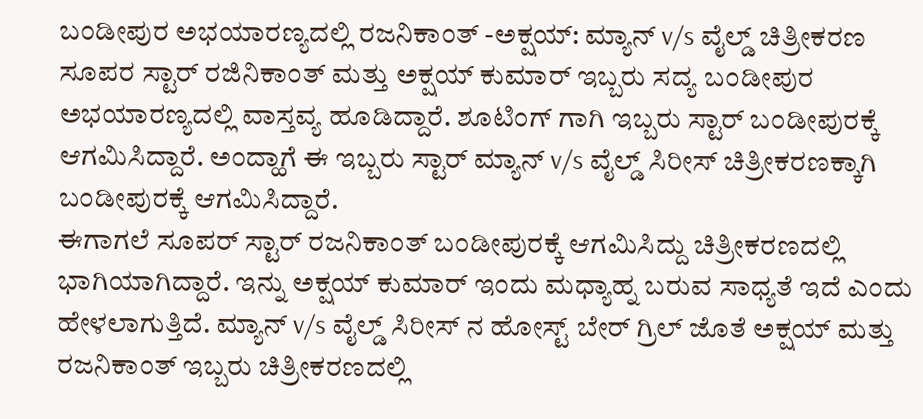ಬಂಡೀಪುರ ಅಭಯಾರಣ್ಯದಲ್ಲಿ ರಜನಿಕಾಂತ್ -ಅಕ್ಷಯ್: ಮ್ಯಾನ್ v/s ವೈಲ್ಡ್ ಚಿತ್ರೀಕರಣ
ಸೂಪರ ಸ್ಟಾರ್ ರಜಿನಿಕಾಂತ್ ಮತ್ತು ಅಕ್ಷಯ್ ಕುಮಾರ್ ಇಬ್ಬರು ಸದ್ಯ ಬಂಡೀಪುರ ಅಭಯಾರಣ್ಯದಲ್ಲಿ ವಾಸ್ತವ್ಯ ಹೂಡಿದ್ದಾರೆ. ಶೂಟಿಂಗ್ ಗಾಗಿ ಇಬ್ಬರು ಸ್ಟಾರ್ ಬಂಡೀಪುರಕ್ಕೆ ಆಗಮಿಸಿದ್ದಾರೆ. ಅಂದ್ಹಾಗೆ ಈ ಇಬ್ಬರು ಸ್ಟಾರ್ ಮ್ಯಾನ್ v/s ವೈಲ್ಡ್ ಸಿರೀಸ್ ಚಿತ್ರೀಕರಣಕ್ಕಾಗಿ ಬಂಡೀಪುರಕ್ಕೆ ಆಗಮಿಸಿದ್ದಾರೆ.
ಈಗಾಗಲೆ ಸೂಪರ್ ಸ್ಟಾರ್ ರಜನಿಕಾಂತ್ ಬಂಡೀಪುರಕ್ಕೆ ಆಗಮಿಸಿದ್ದು ಚಿತ್ರೀಕರಣದಲ್ಲಿ ಭಾಗಿಯಾಗಿದ್ದಾರೆ. ಇನ್ನು ಅಕ್ಷಯ್ ಕುಮಾರ್ ಇಂದು ಮಧ್ಯಾಹ್ನ ಬರುವ ಸಾಧ್ಯತೆ ಇದೆ ಎಂದು ಹೇಳಲಾಗುತ್ತಿದೆ. ಮ್ಯಾನ್ v/s ವೈಲ್ಡ್ ಸಿರೀಸ್ ನ ಹೋಸ್ಟ್ ಬೇರ್ ಗ್ರಿಲ್ ಜೊತೆ ಅಕ್ಷಯ್ ಮತ್ತು ರಜನಿಕಾಂತ್ ಇಬ್ಬರು ಚಿತ್ರೀಕರಣದಲ್ಲಿ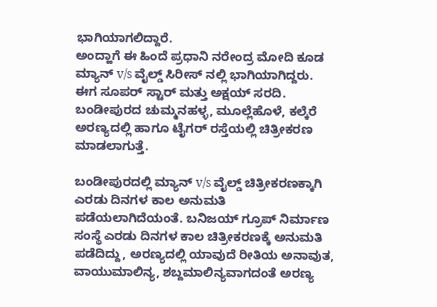ಭಾಗಿಯಾಗಲಿದ್ದಾರೆ.
ಅಂದ್ಹಾಗೆ ಈ ಹಿಂದೆ ಪ್ರಧಾನಿ ನರೇಂದ್ರ ಮೋದಿ ಕೂಡ ಮ್ಯಾನ್ v/s ವೈಲ್ಡ್ ಸಿರೀಸ್ ನಲ್ಲಿ ಭಾಗಿಯಾಗಿದ್ದರು. ಈಗ ಸೂಪರ್ ಸ್ಟಾರ್ ಮತ್ತು ಅಕ್ಷಯ್ ಸರದಿ. ಬಂಡೀಪುರದ ಚುಮ್ಮನಹಳ್ಳ, ಮೂಲ್ಲೆಹೊಳೆ, ಕಲ್ಕೆರೆ ಅರಣ್ಯದಲ್ಲಿ ಹಾಗೂ ಟೈಗರ್ ರಸ್ತೆಯಲ್ಲಿ ಚಿತ್ರೀಕರಣ ಮಾಡಲಾಗುತ್ತೆ.

ಬಂಡೀಪುರದಲ್ಲಿ ಮ್ಯಾನ್ v/s ವೈಲ್ಡ್ ಚಿತ್ರೀಕರಣಕ್ಕಾಗಿ ಎರಡು ದಿನಗಳ ಕಾಲ ಅನುಮತಿ ಪಡೆಯಲಾಗಿದೆಯಂತೆ. ಬನಿಜಯ್ ಗ್ರೂಪ್ ನಿರ್ಮಾಣ ಸಂಸ್ಥೆ ಎರಡು ದಿನಗಳ ಕಾಲ ಚಿತ್ರೀಕರಣಕ್ಕೆ ಅನುಮತಿ ಪಡೆದಿದ್ದು, ಅರಣ್ಯದಲ್ಲಿ ಯಾವುದೆ ರೀತಿಯ ಅನಾವುತ, ವಾಯುಮಾಲಿನ್ಯ, ಶಬ್ದಮಾಲಿನ್ಯವಾಗದಂತೆ ಅರಣ್ಯ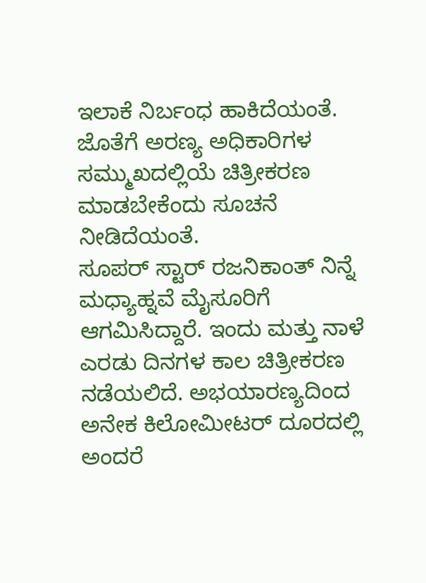ಇಲಾಕೆ ನಿರ್ಬಂಧ ಹಾಕಿದೆಯಂತೆ. ಜೊತೆಗೆ ಅರಣ್ಯ ಅಧಿಕಾರಿಗಳ ಸಮ್ಮುಖದಲ್ಲಿಯೆ ಚಿತ್ರೀಕರಣ ಮಾಡಬೇಕೆಂದು ಸೂಚನೆ ನೀಡಿದೆಯಂತೆ.
ಸೂಪರ್ ಸ್ಟಾರ್ ರಜನಿಕಾಂತ್ ನಿನ್ನೆ ಮಧ್ಯಾಹ್ನವೆ ಮೈಸೂರಿಗೆ ಆಗಮಿಸಿದ್ದಾರೆ. ಇಂದು ಮತ್ತು ನಾಳೆ ಎರಡು ದಿನಗಳ ಕಾಲ ಚಿತ್ರೀಕರಣ ನಡೆಯಲಿದೆ. ಅಭಯಾರಣ್ಯದಿಂದ ಅನೇಕ ಕಿಲೋಮೀಟರ್ ದೂರದಲ್ಲಿ ಅಂದರೆ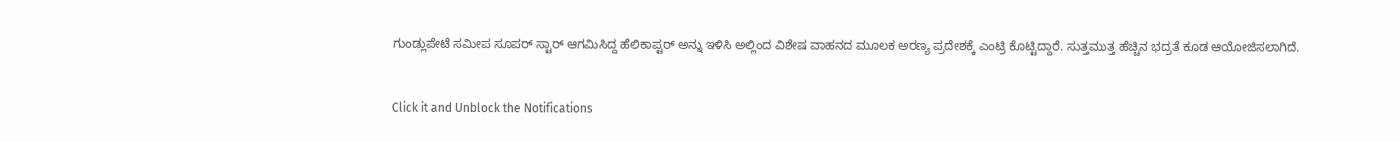ಗುಂಡ್ಲುಪೇಟೆ ಸಮೀಪ ಸೂಪರ್ ಸ್ಟಾರ್ ಆಗಮಿಸಿದ್ದ ಹೆಲಿಕಾಪ್ಟರ್ ಅನ್ನು ಇಳಿಸಿ ಅಲ್ಲಿಂದ ವಿಶೇಷ ವಾಹನದ ಮೂಲಕ ಅರಣ್ಯ ಪ್ರದೇಶಕ್ಕೆ ಎಂಟ್ರಿ ಕೊಟ್ಟಿದ್ದಾರೆ. ಸುತ್ತಮುತ್ತ ಹೆಚ್ಚಿನ ಭದ್ರತೆ ಕೂಡ ಆಯೋಜಿಸಲಾಗಿದೆ.


Click it and Unblock the Notifications